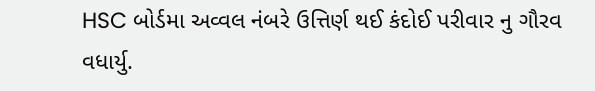HSC બોર્ડમા અવ્વલ નંબરે ઉત્તિર્ણ થઈ કંદોઈ પરીવાર નુ ગૌરવ વધાર્યુ.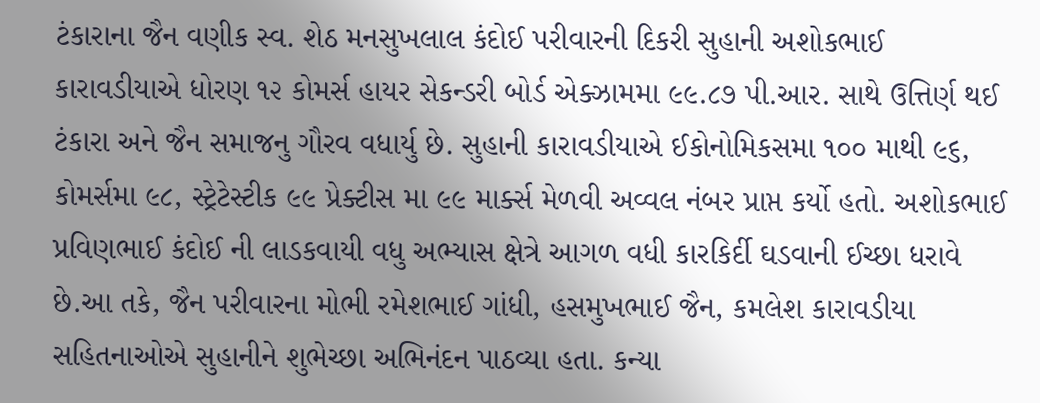ટંકારાના જૈન વણીક સ્વ. શેઠ મનસુખલાલ કંદોઈ પરીવારની દિકરી સુહાની અશોકભાઈ કારાવડીયાએ ધોરણ ૧૨ કોમર્સ હાયર સેકન્ડરી બોર્ડ એક્ઝામમા ૯૯.૮૭ પી.આર. સાથે ઉત્તિર્ણ થઈ ટંકારા અને જૈન સમાજનુ ગૌરવ વધાર્યુ છે. સુહાની કારાવડીયાએ ઈકોનોમિકસમા ૧૦૦ માથી ૯૬, કોમર્સમા ૯૮, સ્ટ્રેટેસ્ટીક ૯૯ પ્રેક્ટીસ મા ૯૯ માર્ક્સ મેળવી અવ્વલ નંબર પ્રાપ્ત કર્યો હતો. અશોકભાઈ પ્રવિણભાઈ કંદોઈ ની લાડકવાયી વધુ અભ્યાસ ક્ષેત્રે આગળ વધી કારકિર્દી ઘડવાની ઈચ્છા ધરાવે છે.આ તકે, જૈન પરીવારના મોભી રમેશભાઈ ગાંધી, હસમુખભાઈ જૈન, કમલેશ કારાવડીયા સહિતનાઓએ સુહાનીને શુભેચ્છા અભિનંદન પાઠવ્યા હતા. કન્યા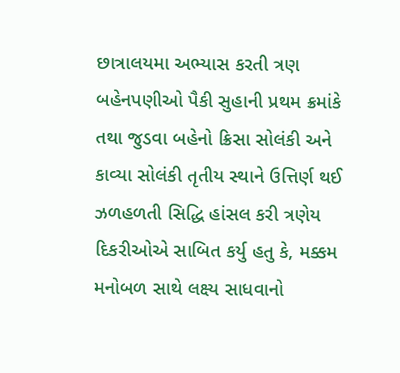છાત્રાલયમા અભ્યાસ કરતી ત્રણ બહેનપણીઓ પૈકી સુહાની પ્રથમ ક્રમાંકે તથા જુડવા બહેનો ક્રિસા સોલંકી અને કાવ્યા સોલંકી તૃતીય સ્થાને ઉત્તિર્ણ થઈ ઝળહળતી સિદ્ધિ હાંસલ કરી ત્રણેય દિકરીઓએ સાબિત કર્યુ હતુ કે, મક્કમ મનોબળ સાથે લક્ષ્ય સાધવાનો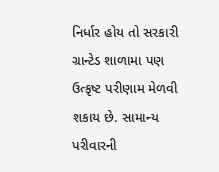નિર્ધાર હોય તો સરકારી ગ્રાન્ટેડ શાળામા પણ ઉત્કૃષ્ટ પરીણામ મેળવી શકાય છે. સામાન્ય પરીવારની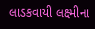લાડકવાયી લક્ષ્મીના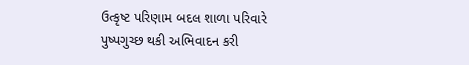ઉત્કૃષ્ટ પરિણામ બદલ શાળા પરિવારે પુષ્પગુચ્છ થકી અભિવાદન કરી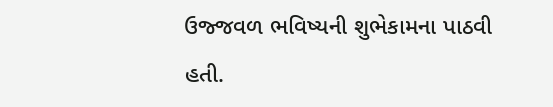ઉજ્જવળ ભવિષ્યની શુભેકામના પાઠવી હતી.